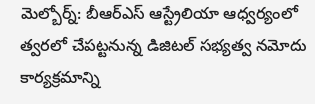మెల్బోర్న్: బీఆర్ఎస్ ఆస్ట్రేలియా ఆధ్వర్యంలో త్వరలో చేపట్టనున్న డిజిటల్ సభ్యత్వ నమోదు కార్యక్రమాన్ని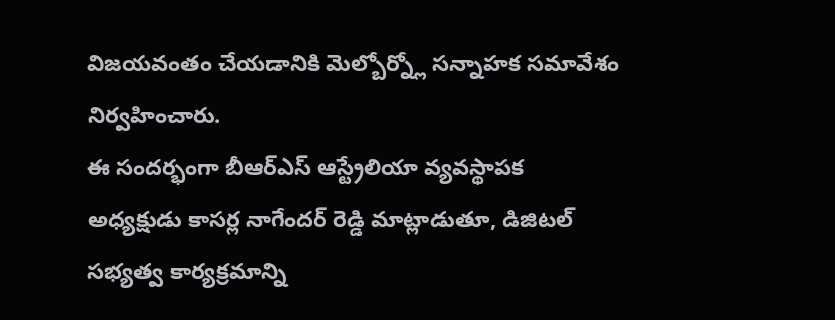విజయవంతం చేయడానికి మెల్బోర్న్లో సన్నాహక సమావేశం నిర్వహించారు.
ఈ సందర్భంగా బీఆర్ఎస్ ఆస్ట్రేలియా వ్యవస్థాపక అధ్యక్షుడు కాసర్ల నాగేందర్ రెడ్డి మాట్లాడుతూ, డిజిటల్ సభ్యత్వ కార్యక్రమాన్ని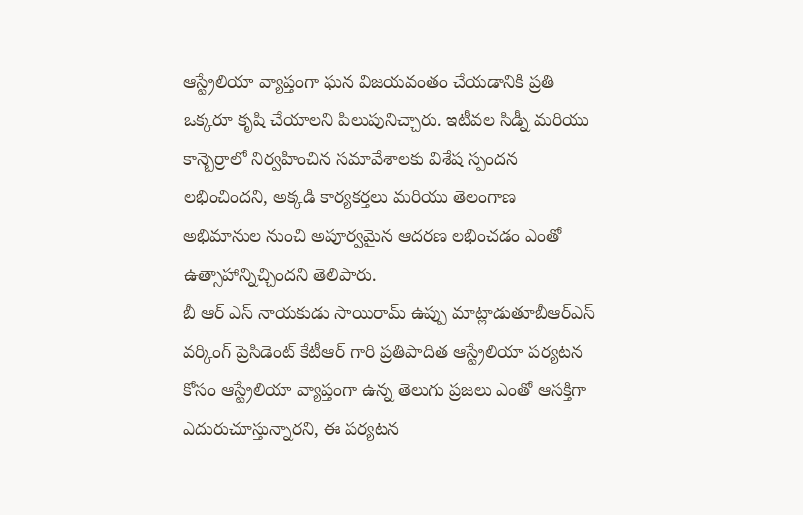ఆస్ట్రేలియా వ్యాప్తంగా ఘన విజయవంతం చేయడానికి ప్రతి ఒక్కరూ కృషి చేయాలని పిలుపునిచ్చారు. ఇటీవల సిడ్నీ మరియు కాన్బెర్రాలో నిర్వహించిన సమావేశాలకు విశేష స్పందన లభించిందని, అక్కడి కార్యకర్తలు మరియు తెలంగాణ అభిమానుల నుంచి అపూర్వమైన ఆదరణ లభించడం ఎంతో ఉత్సాహాన్నిచ్చిందని తెలిపారు.
బీ ఆర్ ఎస్ నాయకుడు సాయిరామ్ ఉప్పు మాట్లాడుతూబీఆర్ఎస్ వర్కింగ్ ప్రెసిడెంట్ కేటీఆర్ గారి ప్రతిపాదిత ఆస్ట్రేలియా పర్యటన కోసం ఆస్ట్రేలియా వ్యాప్తంగా ఉన్న తెలుగు ప్రజలు ఎంతో ఆసక్తిగా ఎదురుచూస్తున్నారని, ఈ పర్యటన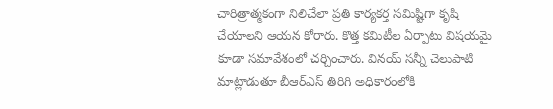చారిత్రాత్మకంగా నిలిచేలా ప్రతి కార్యకర్త సమిష్టిగా కృషి చేయాలని ఆయన కోరారు. కొత్త కమిటీల ఏర్పాటు విషయమై కూడా సమావేశంలో చర్చించారు. వినయ్ సన్నీ చెలుపాటి మాట్లాడుతూ బీఆర్ఎస్ తిరిగి అధికారంలోకి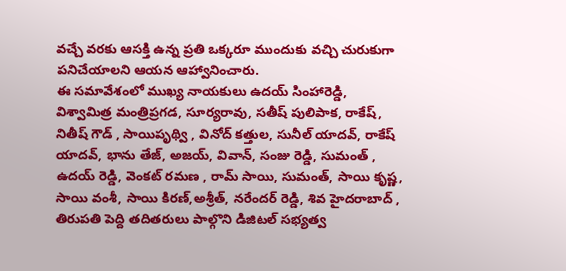వచ్చే వరకు ఆసక్తి ఉన్న ప్రతి ఒక్కరూ ముందుకు వచ్చి చురుకుగా పనిచేయాలని ఆయన ఆహ్వానించారు.
ఈ సమావేశంలో ముఖ్య నాయకులు ఉదయ్ సింహారెడ్డి, విశ్వామిత్ర మంత్రిప్రగడ, సూర్యరావు, సతీష్ పులిపాక, రాకేష్, నితీష్ గౌడ్ , సాయిపృథ్వి , వినోద్ కత్తుల, సునీల్ యాదవ్, రాకేష్ యాదవ్, భాను తేజ్, అజయ్, వివాన్, సంజు రెడ్డి, సుమంత్ , ఉదయ్ రెడ్డి, వెంకట్ రమణ , రామ్ సాయి, సుమంత్, సాయి కృష్ణ, సాయి వంశీ, సాయి కిరణ్,అశ్రీత్, నరేందర్ రెడ్డి, శివ హైదరాబాద్ , తిరుపతి పెద్ది తదితరులు పాల్గొని డిజిటల్ సభ్యత్వ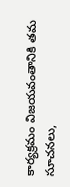కార్యక్రమం విజయవంతానికి తమ సూచనలు,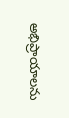అభిప్రాయాలను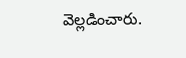వెల్లడించారు.